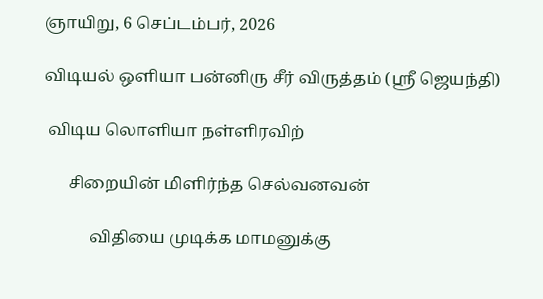ஞாயிறு, 6 செப்டம்பர், 2026

விடியல் ஒளியா பன்னிரு சீர் விருத்தம் (ஸ்ரீ ஜெயந்தி)

 விடிய லொளியா நள்ளிரவிற்

      சிறையின் மிளிர்ந்த செல்வனவன்

           விதியை முடிக்க மாமனுக்கு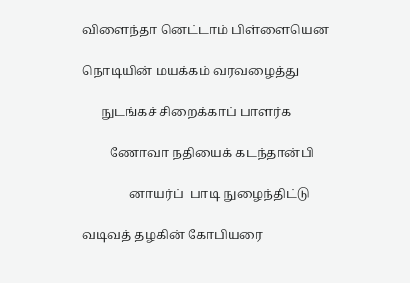விளைந்தா னெட்டாம் பிள்ளையென

நொடியின் மயக்கம் வரவழைத்து

      நுடங்கச் சிறைக்காப் பாளர்க

         ணோவா நதியைக் கடந்தான்பி

               னாயர்ப்  பாடி நுழைந்திட்டு

வடிவத் தழகின் கோபியரை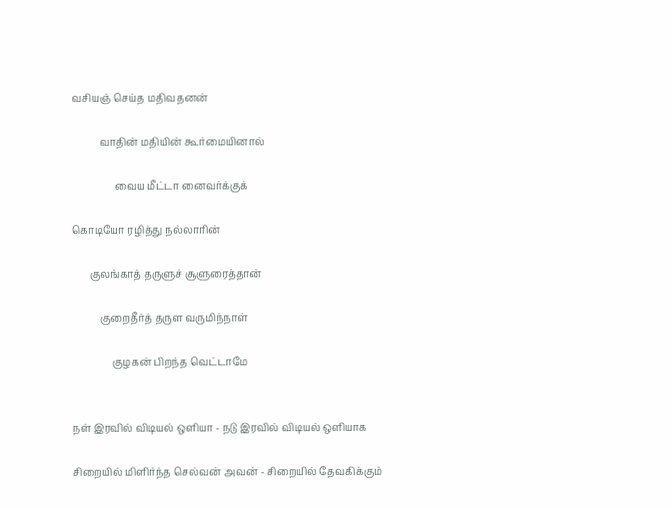வசியஞ் செய்த மதிவதனன்

           வாதின் மதியின் கூர்மையினால்

                 வைய மீட்டா னைவர்க்குக்

கொடியோ ரழித்து நல்லாரின்

       குலங்காத் தருளுச் சூளுரைத்தான்

           குறைதீர்த் தருள வருமிந்நாள்

                குழகன் பிறந்த வெட்டாமே


நள் இரவில் விடியல் ஒளியா - நடு இரவில் விடியல் ஒளியாக

சிறையில் மிளிர்ந்த செல்வன் அவன் - சிறையில் தேவகிக்கும்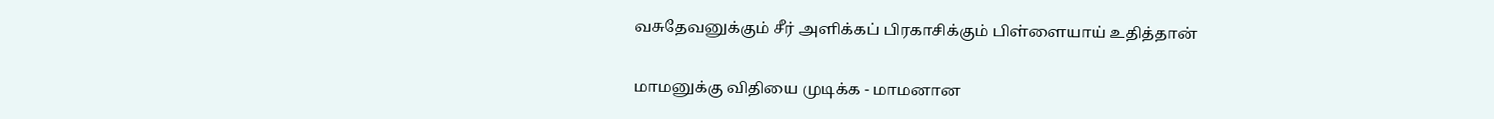வசுதேவனுக்கும் சீர் அளிக்கப் பிரகாசிக்கும் பிள்ளையாய் உதித்தான்

மாமனுக்கு விதியை முடிக்க - மாமனான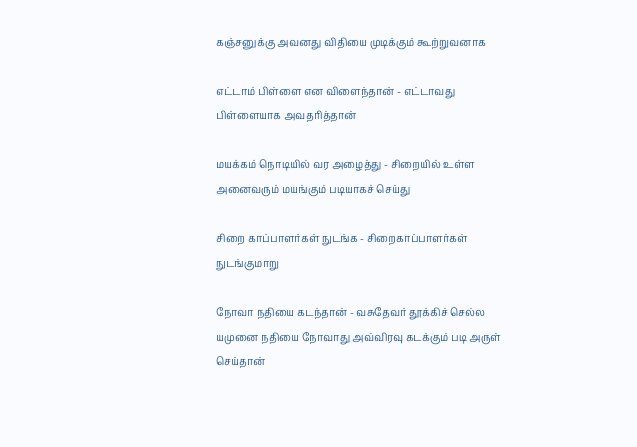கஞ்சனுக்கு அவனது விதியை முடிக்கும் கூற்றுவனாக

எட்டாம் பிள்ளை என விளைந்தான் - எட்டாவது பிள்ளையாக அவதரித்தான்

மயக்கம் நொடியில் வர அழைத்து - சிறையில் உள்ள அனைவரும் மயங்கும் படியாகச் செய்து

சிறை காப்பாளர்கள் நுடங்க - சிறைகாப்பாளர்கள் நுடங்குமாறு

நோவா நதியை கடந்தான் - வசுதேவர் தூக்கிச் செல்ல யமுனை நதியை நோவாது அவ்விரவு கடக்கும் படி அருள் செய்தான்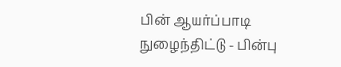பின் ஆயர்ப்பாடி நுழைந்திட்டு - பின்பு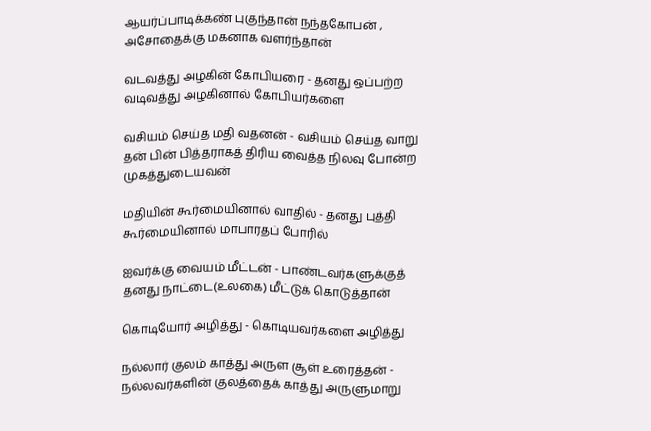ஆயர்ப்பாடிக்கண் புகுந்தான் நந்தகோபன் , அசோதைக்கு மகனாக வளர்ந்தான்

வடவத்து அழகின் கோபியரை - தனது ஒப்பற்ற வடிவத்து அழகினால் கோபியர்களை

வசியம் செய்த மதி வதனன் - வசியம் செய்த வாறு தன் பின் பித்தராகத் திரிய வைத்த நிலவு போன்ற முகத்துடையவன்

மதியின் கூர்மையினால் வாதில் - தனது புத்தி கூர்மையினால் மாபாரதப் போரில்

ஐவர்க்கு வையம் மீட்டன் - பாண்டவர்களுக்குத் தனது நாட்டை(உலகை) மீட்டுக் கொடுத்தான்

கொடியோர் அழித்து - கொடியவர்களை அழித்து

நல்லார் குலம் காத்து அருள சூள் உரைத்தன் - நல்லவர்களின் குலத்தைக் காத்து அருளுமாறு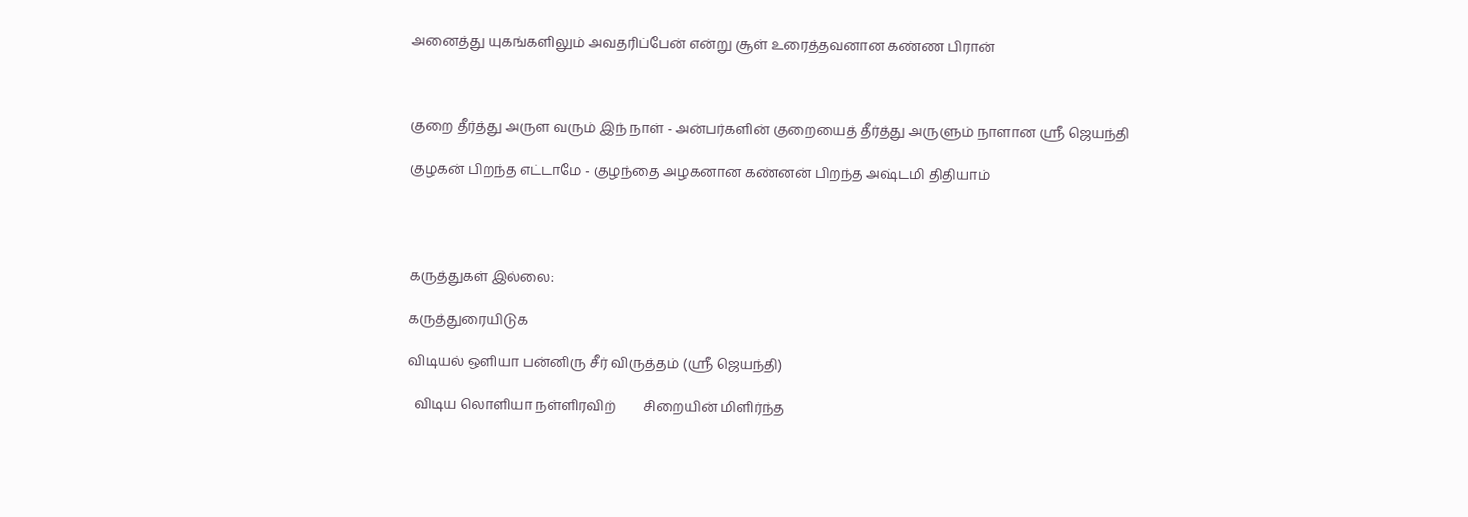அனைத்து யுகங்களிலும் அவதரிப்பேன் என்று சூள் உரைத்தவனான கண்ண பிரான்



குறை தீர்த்து அருள வரும் இந் நாள் - அன்பர்களின் குறையைத் தீர்த்து அருளும் நாளான ஸ்ரீ ஜெயந்தி

குழகன் பிறந்த எட்டாமே - குழந்தை அழகனான கண்னன் பிறந்த அஷ்டமி திதியாம்




கருத்துகள் இல்லை:

கருத்துரையிடுக

விடியல் ஒளியா பன்னிரு சீர் விருத்தம் (ஸ்ரீ ஜெயந்தி)

  விடிய லொளியா நள்ளிரவிற்        சிறையின் மிளிர்ந்த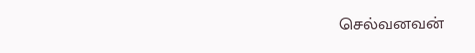செல்வனவன்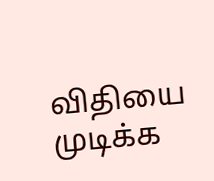விதியை முடிக்க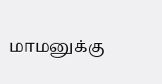மாமனுக்கு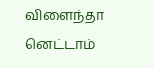விளைந்தா னெட்டாம்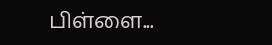பிள்ளை...